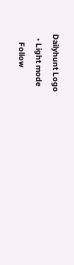Dailyhunt Logo
  • Light mode
    Follow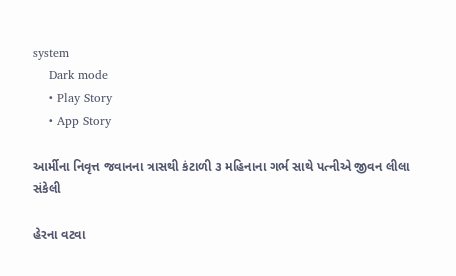system
    Dark mode
    • Play Story
    • App Story

આર્મીના નિવૃત્ત જવાનના ત્રાસથી કંટાળી ૩ મહિનાના ગર્ભ સાથે પત્નીએ જીવન લીલા સંકેલી

હેરના વટવા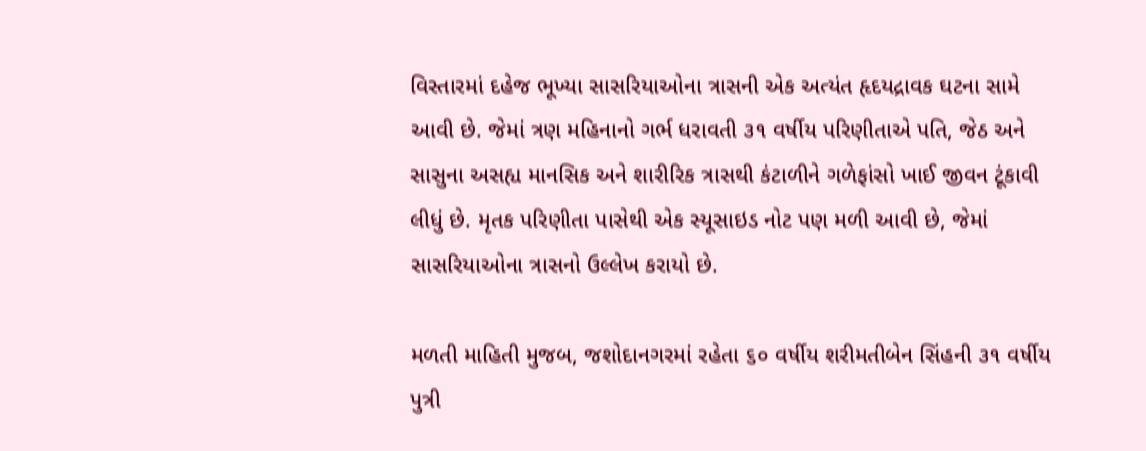વિસ્તારમાં દહેજ ભૂખ્યા સાસરિયાઓના ત્રાસની એક અત્યંત હૃદયદ્રાવક ઘટના સામે આવી છે. જેમાં ત્રણ મહિનાનો ગર્ભ ધરાવતી ૩૧ વર્ષીય પરિણીતાએ પતિ, જેઠ અને સાસુના અસહ્ય માનસિક અને શારીરિક ત્રાસથી કંટાળીને ગળેફાંસો ખાઈ જીવન ટૂંકાવી લીધું છે. મૃતક પરિણીતા પાસેથી એક સ્યૂસાઇડ નોટ પણ મળી આવી છે, જેમાં સાસરિયાઓના ત્રાસનો ઉલ્લેખ કરાયો છે.

મળતી માહિતી મુજબ, જશોદાનગરમાં રહેતા ૬૦ વર્ષીય શરીમતીબેન સિંહની ૩૧ વર્ષીય પુત્રી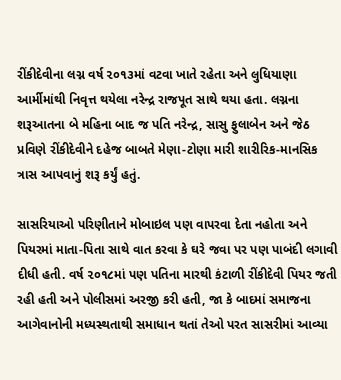રીંકીદેવીના લગ્ન વર્ષ ૨૦૧૩માં વટવા ખાતે રહેતા અને લુધિયાણા આર્મીમાંથી નિવૃત્ત થયેલા નરેન્દ્ર રાજપૂત સાથે થયા હતા. લગ્નના શરૂઆતના બે મહિના બાદ જ પતિ નરેન્દ્ર, સાસુ ફુલાબેન અને જેઠ પ્રવિણે રીંકીદેવીને દહેજ બાબતે મેણા-ટોણા મારી શારીરિક-માનસિક ત્રાસ આપવાનું શરૂ કર્યું હતું.

સાસરિયાઓ પરિણીતાને મોબાઇલ પણ વાપરવા દેતા નહોતા અને પિયરમાં માતા-પિતા સાથે વાત કરવા કે ઘરે જવા પર પણ પાબંદી લગાવી દીધી હતી. વર્ષ ૨૦૧૮માં પણ પતિના મારથી કંટાળી રીંકીદેવી પિયર જતી રહી હતી અને પોલીસમાં અરજી કરી હતી, જા કે બાદમાં સમાજના આગેવાનોની મધ્યસ્થતાથી સમાધાન થતાં તેઓ પરત સાસરીમાં આવ્યા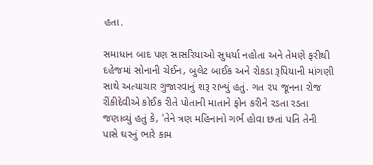હતા.

સમાધાન બાદ પણ સાસરિયાઓ સુધર્યા નહોતા અને તેમણે ફરીથી દહેજમાં સોનાની ચેઈન, બુલેટ બાઈક અને રોકડા રૂપિયાની માંગણી સાથે અત્યાચાર ગુજારવાનું શરૂ રાખ્યું હતું. ગત ૨૫ જૂનના રોજ રીંકીદેવીએ કોઈક રીતે પોતાની માતાને ફોન કરીને રડતા રડતા જણાવ્યું હતું કે, 'તેને ત્રણ મહિનાનો ગર્ભ હોવા છતાં પતિ તેની પાસે ઘરનું ભારે કામ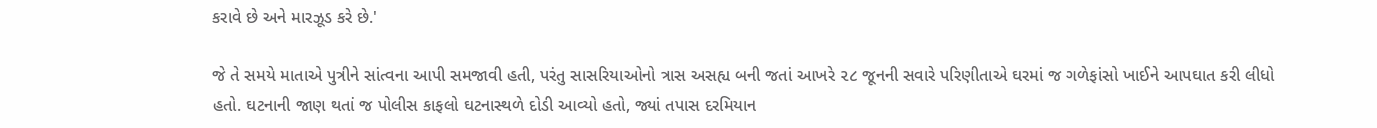કરાવે છે અને મારઝૂડ કરે છે.'

જે તે સમયે માતાએ પુત્રીને સાંત્વના આપી સમજાવી હતી, પરંતુ સાસરિયાઓનો ત્રાસ અસહ્ય બની જતાં આખરે ૨૮ જૂનની સવારે પરિણીતાએ ઘરમાં જ ગળેફાંસો ખાઈને આપઘાત કરી લીધો હતો. ઘટનાની જાણ થતાં જ પોલીસ કાફલો ઘટનાસ્થળે દોડી આવ્યો હતો, જ્યાં તપાસ દરમિયાન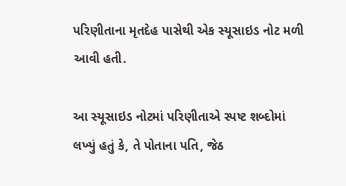પરિણીતાના મૃતદેહ પાસેથી એક સ્યૂસાઇડ નોટ મળી આવી હતી.

આ સ્યૂસાઇડ નોટમાં પરિણીતાએ સ્પષ્ટ શબ્દોમાં લખ્યું હતું કે, તે પોતાના પતિ, જેઠ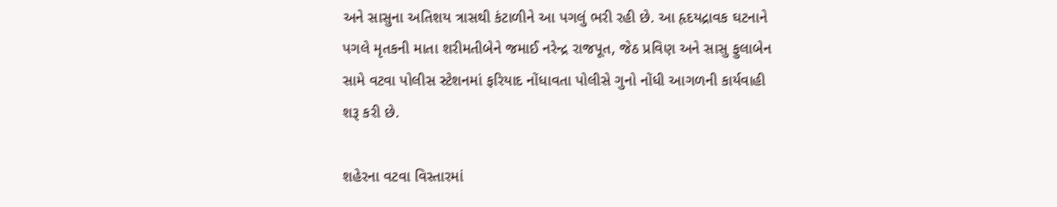અને સાસુના અતિશય ત્રાસથી કંટાળીને આ પગલું ભરી રહી છે. આ હૃદયદ્રાવક ઘટનાને પગલે મૃતકની માતા શરીમતીબેને જમાઈ નરેન્દ્ર રાજપૂત, જેઠ પ્રવિણ અને સાસુ ફુલાબેન સામે વટવા પોલીસ સ્ટેશનમાં ફરિયાદ નોંધાવતા પોલીસે ગુનો નોંધી આગળની કાર્યવાહી શરૂ કરી છે.

શહેરના વટવા વિસ્તારમાં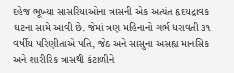દહેજ ભૂખ્યા સાસરિયાઓના ત્રાસની એક અત્યંત હૃદયદ્રાવક ઘટના સામે આવી છે. જેમાં ત્રણ મહિનાનો ગર્ભ ધરાવતી ૩૧ વર્ષીય પરિણીતાએ પતિ, જેઠ અને સાસુના અસહ્ય માનસિક અને શારીરિક ત્રાસથી કંટાળીને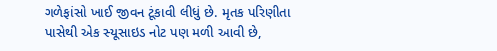ગળેફાંસો ખાઈ જીવન ટૂંકાવી લીધું છે. મૃતક પરિણીતા પાસેથી એક સ્યૂસાઇડ નોટ પણ મળી આવી છે,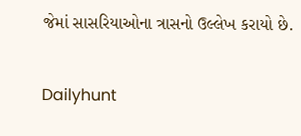જેમાં સાસરિયાઓના ત્રાસનો ઉલ્લેખ કરાયો છે.

Dailyhunt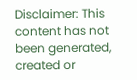Disclaimer: This content has not been generated, created or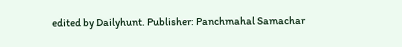edited by Dailyhunt. Publisher: Panchmahal Samachar